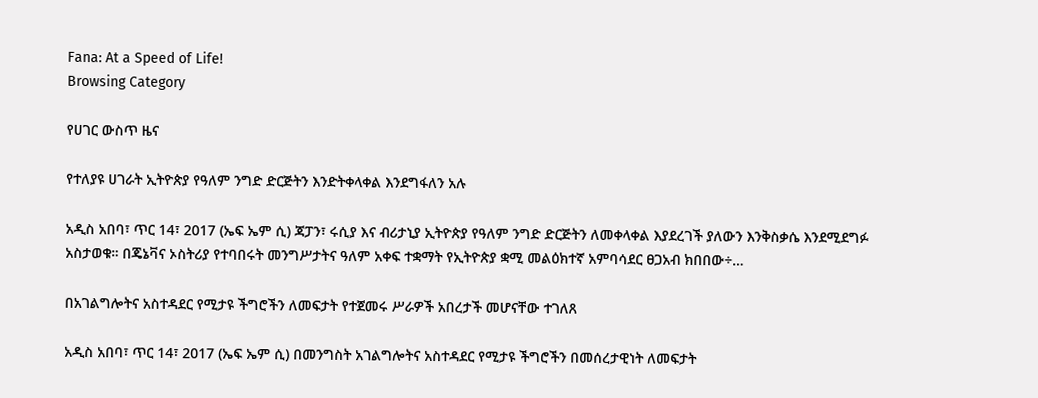Fana: At a Speed of Life!
Browsing Category

የሀገር ውስጥ ዜና

የተለያዩ ሀገራት ኢትዮጵያ የዓለም ንግድ ድርጅትን እንድትቀላቀል እንደግፋለን አሉ

አዲስ አበባ፣ ጥር 14፣ 2017 (ኤፍ ኤም ሲ) ጃፓን፣ ሩሲያ እና ብሪታኒያ ኢትዮጵያ የዓለም ንግድ ድርጅትን ለመቀላቀል እያደረገች ያለውን እንቅስቃሴ እንደሚደግፉ አስታወቁ። በጄኔቫና ኦስትሪያ የተባበሩት መንግሥታትና ዓለም አቀፍ ተቋማት የኢትዮጵያ ቋሚ መልዕክተኛ አምባሳደር ፀጋአብ ክበበው÷…

በአገልግሎትና አስተዳደር የሚታዩ ችግሮችን ለመፍታት የተጀመሩ ሥራዎች አበረታች መሆናቸው ተገለጸ

አዲስ አበባ፣ ጥር 14፣ 2017 (ኤፍ ኤም ሲ) በመንግስት አገልግሎትና አስተዳደር የሚታዩ ችግሮችን በመሰረታዊነት ለመፍታት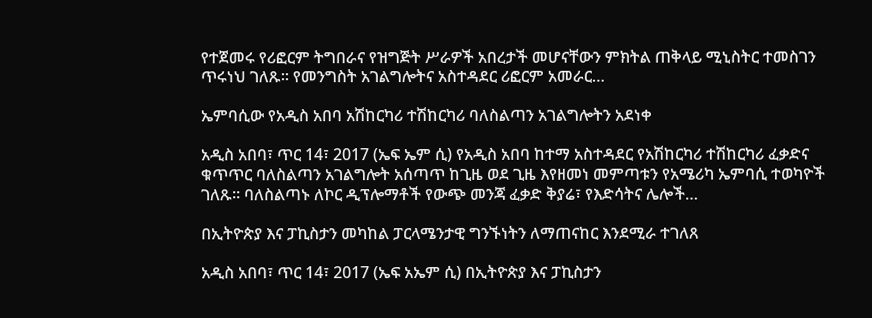የተጀመሩ የሪፎርም ትግበራና የዝግጅት ሥራዎች አበረታች መሆናቸውን ምክትል ጠቅላይ ሚኒስትር ተመስገን ጥሩነህ ገለጹ፡፡ የመንግስት አገልግሎትና አስተዳደር ሪፎርም አመራር…

ኤምባሲው የአዲስ አበባ አሽከርካሪ ተሽከርካሪ ባለስልጣን አገልግሎትን አደነቀ

አዲስ አበባ፣ ጥር 14፣ 2017 (ኤፍ ኤም ሲ) የአዲስ አበባ ከተማ አስተዳደር የአሽከርካሪ ተሽከርካሪ ፈቃድና ቁጥጥር ባለስልጣን አገልግሎት አሰጣጥ ከጊዜ ወደ ጊዜ እየዘመነ መምጣቱን የአሜሪካ ኤምባሲ ተወካዮች ገለጹ። ባለስልጣኑ ለኮር ዲፕሎማቶች የውጭ መንጃ ፈቃድ ቅያሬ፣ የእድሳትና ሌሎች…

በኢትዮጵያ እና ፓኪስታን መካከል ፓርላሜንታዊ ግንኙነትን ለማጠናከር እንደሚራ ተገለጸ

አዲስ አበባ፣ ጥር 14፣ 2017 (ኤፍ አኤም ሲ) በኢትዮጵያ እና ፓኪስታን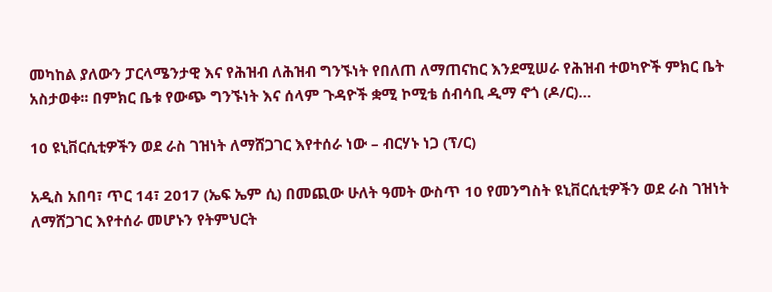መካከል ያለውን ፓርላሜንታዊ እና የሕዝብ ለሕዝብ ግንኙነት የበለጠ ለማጠናከር እንደሚሠራ የሕዝብ ተወካዮች ምክር ቤት አስታወቀ፡፡ በምክር ቤቱ የውጭ ግንኙነት እና ሰላም ጉዳዮች ቋሚ ኮሚቴ ሰብሳቢ ዲማ ኖጎ (ዶ/ር)…

10 ዩኒቨርሲቲዎችን ወደ ራስ ገዝነት ለማሸጋገር እየተሰራ ነው – ብርሃኑ ነጋ (ፕ/ር)

አዲስ አበባ፣ ጥር 14፣ 2017 (ኤፍ ኤም ሲ) በመጪው ሁለት ዓመት ውስጥ 10 የመንግስት ዩኒቨርሲቲዎችን ወደ ራስ ገዝነት ለማሸጋገር እየተሰራ መሆኑን የትምህርት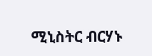ሚኒስትር ብርሃኑ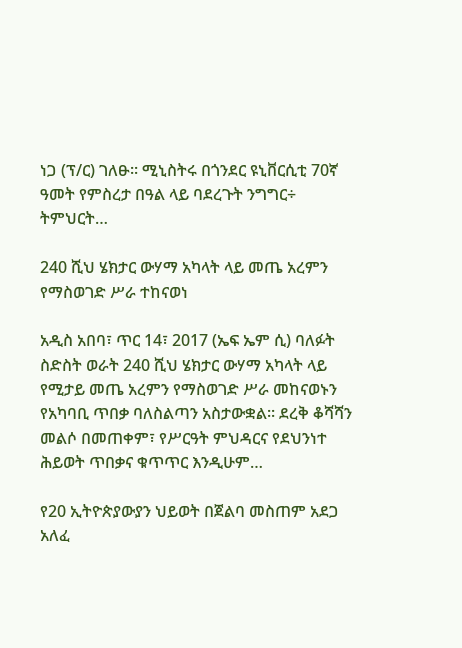ነጋ (ፕ/ር) ገለፁ፡፡ ሚኒስትሩ በጎንደር ዩኒቨርሲቲ 70ኛ ዓመት የምስረታ በዓል ላይ ባደረጉት ንግግር÷ ትምህርት…

240 ሺህ ሄክታር ውሃማ አካላት ላይ መጤ አረምን የማስወገድ ሥራ ተከናወነ

አዲስ አበባ፣ ጥር 14፣ 2017 (ኤፍ ኤም ሲ) ባለፉት ስድስት ወራት 240 ሺህ ሄክታር ውሃማ አካላት ላይ የሚታይ መጤ አረምን የማስወገድ ሥራ መከናወኑን የአካባቢ ጥበቃ ባለስልጣን አስታውቋል፡፡ ደረቅ ቆሻሻን መልሶ በመጠቀም፣ የሥርዓት ምህዳርና የደህንነተ ሕይወት ጥበቃና ቁጥጥር እንዲሁም…

የ20 ኢትዮጵያውያን ህይወት በጀልባ መስጠም አደጋ አለፈ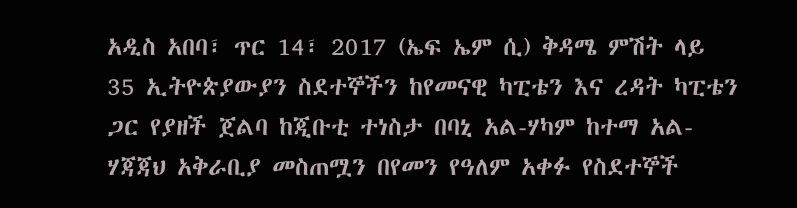አዲስ አበባ፣ ጥር 14፣ 2017 (ኤፍ ኤም ሲ) ቅዳሜ ምሽት ላይ 35 ኢትዮጵያውያን ስደተኞችን ከየመናዊ ካፒቴን እና ረዳት ካፒቴን ጋር የያዘች ጀልባ ከጂቡቲ ተነስታ በባኒ አል-ሃካም ከተማ አል-ሃጃጃህ አቅራቢያ መስጠሟን በየመን የዓለም አቀፉ የስደተኞች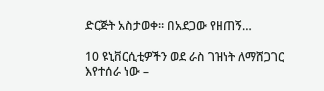ድርጅት አስታወቀ። በአደጋው የዘጠኝ…

10 ዩኒቨርሲቲዎችን ወደ ራስ ገዝነት ለማሸጋገር እየተሰራ ነው –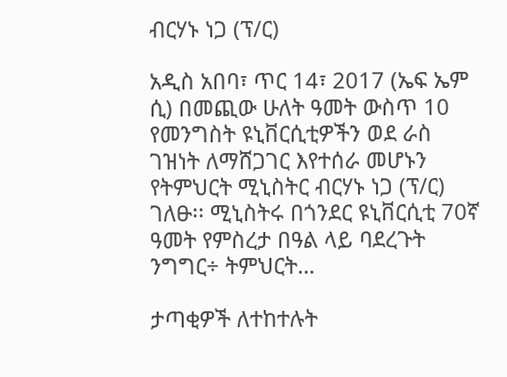ብርሃኑ ነጋ (ፕ/ር)

አዲስ አበባ፣ ጥር 14፣ 2017 (ኤፍ ኤም ሲ) በመጪው ሁለት ዓመት ውስጥ 10 የመንግስት ዩኒቨርሲቲዎችን ወደ ራስ ገዝነት ለማሸጋገር እየተሰራ መሆኑን የትምህርት ሚኒስትር ብርሃኑ ነጋ (ፕ/ር) ገለፁ፡፡ ሚኒስትሩ በጎንደር ዩኒቨርሲቲ 70ኛ ዓመት የምስረታ በዓል ላይ ባደረጉት ንግግር÷ ትምህርት…

ታጣቂዎች ለተከተሉት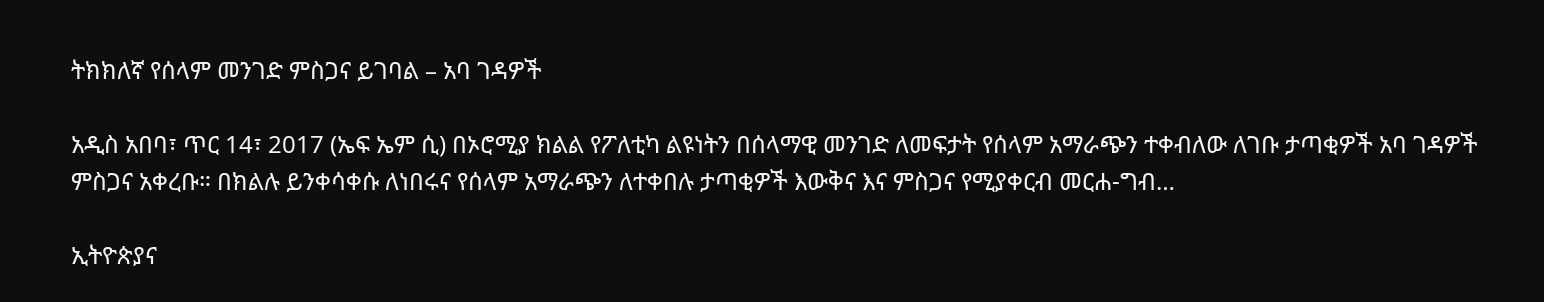ትክክለኛ የሰላም መንገድ ምስጋና ይገባል – አባ ገዳዎች

አዲስ አበባ፣ ጥር 14፣ 2017 (ኤፍ ኤም ሲ) በኦሮሚያ ክልል የፖለቲካ ልዩነትን በሰላማዊ መንገድ ለመፍታት የሰላም አማራጭን ተቀብለው ለገቡ ታጣቂዎች አባ ገዳዎች ምስጋና አቀረቡ። በክልሉ ይንቀሳቀሱ ለነበሩና የሰላም አማራጭን ለተቀበሉ ታጣቂዎች እውቅና እና ምስጋና የሚያቀርብ መርሐ-ግብ…

ኢትዮጵያና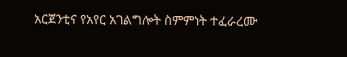አርጀንቲና የአየር አገልግሎት ስምምነት ተፈራረሙ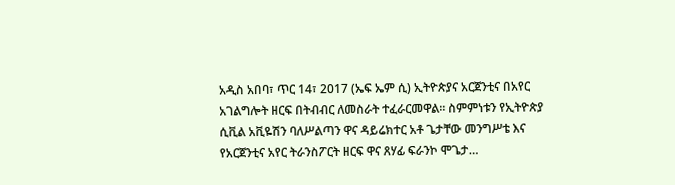አዲስ አበባ፣ ጥር 14፣ 2017 (ኤፍ ኤም ሲ) ኢትዮጵያና አርጀንቲና በአየር አገልግሎት ዘርፍ በትብብር ለመስራት ተፈራርመዋል፡፡ ስምምነቱን የኢትዮጵያ ሲቪል አቪዬሽን ባለሥልጣን ዋና ዳይሬክተር አቶ ጌታቸው መንግሥቴ እና የአርጀንቲና አየር ትራንስፖርት ዘርፍ ዋና ጸሃፊ ፍራንኮ ሞጌታ…